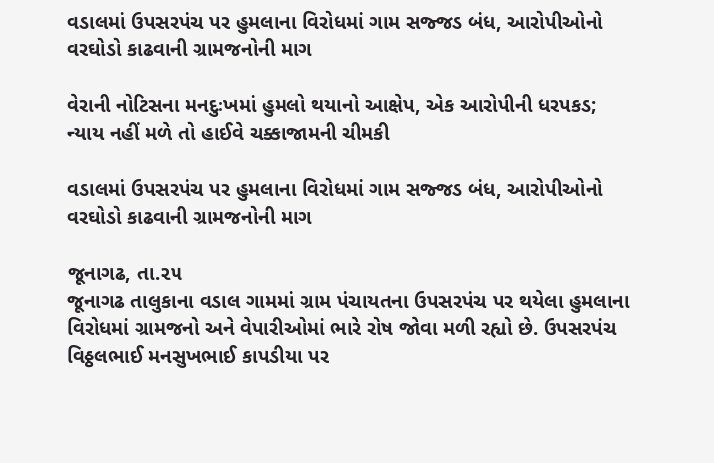વડાલમાં ઉપસરપંચ પર હુમલાના વિરોધમાં ગામ સજ્જડ બંધ, આરોપીઓનો વરઘોડો કાઢવાની ગ્રામજનોની માગ

વેરાની નોટિસના મનદુઃખમાં હુમલો થયાનો આક્ષેપ, એક આરોપીની ધરપકડ; ન્યાય નહીં મળે તો હાઈવે ચક્કાજામની ચીમકી

વડાલમાં ઉપસરપંચ પર હુમલાના વિરોધમાં ગામ સજ્જડ બંધ, આરોપીઓનો વરઘોડો કાઢવાની ગ્રામજનોની માગ

જૂનાગઢ, તા.૨૫
જૂનાગઢ તાલુકાના વડાલ ગામમાં ગ્રામ પંચાયતના ઉપસરપંચ પર થયેલા હુમલાના વિરોધમાં ગ્રામજનો અને વેપારીઓમાં ભારે રોષ જોવા મળી રહ્યો છે. ઉપસરપંચ વિઠ્ઠલભાઈ મનસુખભાઈ કાપડીયા પર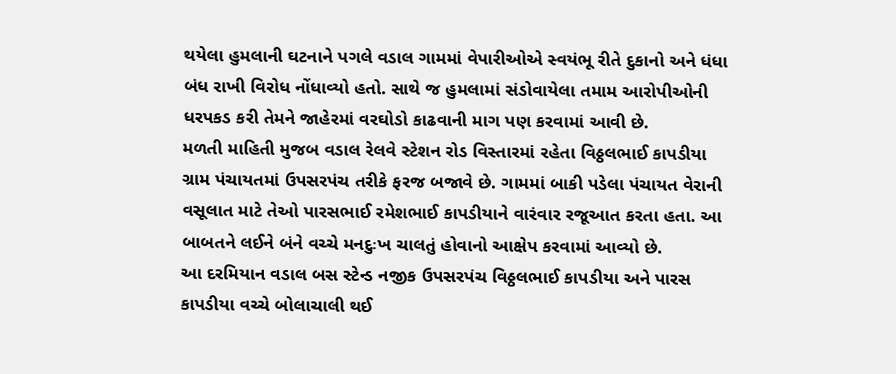થયેલા હુમલાની ઘટનાને પગલે વડાલ ગામમાં વેપારીઓએ સ્વયંભૂ રીતે દુકાનો અને ધંધા બંધ રાખી વિરોધ નોંધાવ્યો હતો. સાથે જ હુમલામાં સંડોવાયેલા તમામ આરોપીઓની ધરપકડ કરી તેમને જાહેરમાં વરઘોડો કાઢવાની માગ પણ કરવામાં આવી છે.
મળતી માહિતી મુજબ વડાલ રેલવે સ્ટેશન રોડ વિસ્તારમાં રહેતા વિઠ્ઠલભાઈ કાપડીયા ગ્રામ પંચાયતમાં ઉપસરપંચ તરીકે ફરજ બજાવે છે. ગામમાં બાકી પડેલા પંચાયત વેરાની વસૂલાત માટે તેઓ પારસભાઈ રમેશભાઈ કાપડીયાને વારંવાર રજૂઆત કરતા હતા. આ બાબતને લઈને બંને વચ્ચે મનદુઃખ ચાલતું હોવાનો આક્ષેપ કરવામાં આવ્યો છે.
આ દરમિયાન વડાલ બસ સ્ટેન્ડ નજીક ઉપસરપંચ વિઠ્ઠલભાઈ કાપડીયા અને પારસ કાપડીયા વચ્ચે બોલાચાલી થઈ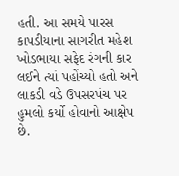હતી. આ સમયે પારસ કાપડીયાના સાગરીત મહેશ ખોડભાયા સફેદ રંગની કાર લઈને ત્યાં પહોંચ્યો હતો અને લાકડી વડે ઉપસરપંચ પર હુમલો કર્યો હોવાનો આક્ષેપ છે.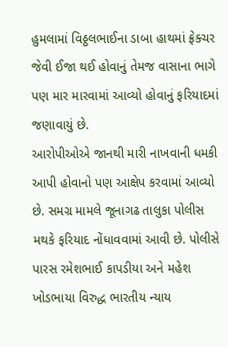હુમલામાં વિઠ્ઠલભાઈના ડાબા હાથમાં ફ્રેક્ચર જેવી ઈજા થઈ હોવાનું તેમજ વાસાના ભાગે પણ માર મારવામાં આવ્યો હોવાનું ફરિયાદમાં જણાવાયું છે.
આરોપીઓએ જાનથી મારી નાખવાની ધમકી આપી હોવાનો પણ આક્ષેપ કરવામાં આવ્યો છે. સમગ્ર મામલે જૂનાગઢ તાલુકા પોલીસ મથકે ફરિયાદ નોંધાવવામાં આવી છે. પોલીસે પારસ રમેશભાઈ કાપડીયા અને મહેશ ખોડભાયા વિરુદ્ધ ભારતીય ન્યાય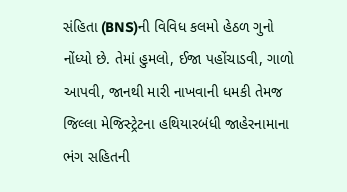સંહિતા (BNS)ની વિવિધ કલમો હેઠળ ગુનો નોંધ્યો છે. તેમાં હુમલો, ઈજા પહોંચાડવી, ગાળો આપવી, જાનથી મારી નાખવાની ધમકી તેમજ જિલ્લા મેજિસ્ટ્રેટના હથિયારબંધી જાહેરનામાના ભંગ સહિતની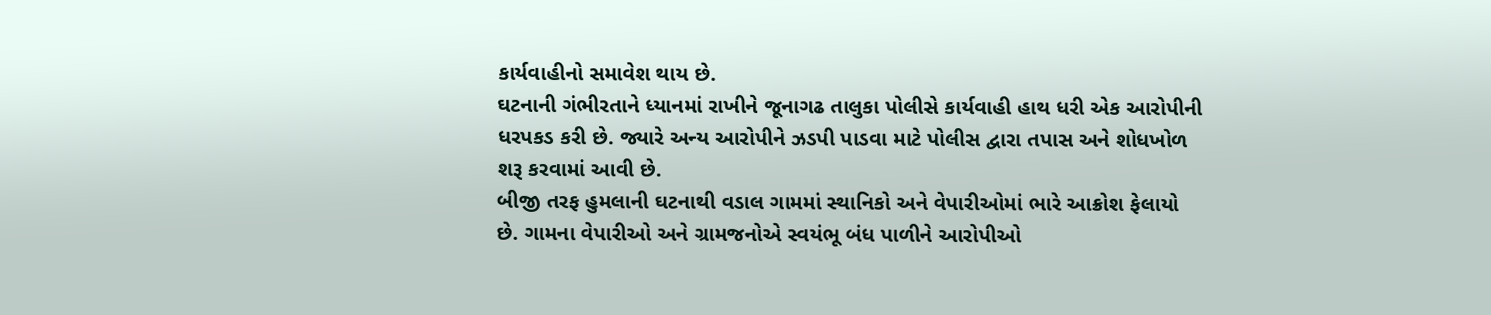કાર્યવાહીનો સમાવેશ થાય છે.
ઘટનાની ગંભીરતાને ધ્યાનમાં રાખીને જૂનાગઢ તાલુકા પોલીસે કાર્યવાહી હાથ ધરી એક આરોપીની ધરપકડ કરી છે. જ્યારે અન્ય આરોપીને ઝડપી પાડવા માટે પોલીસ દ્વારા તપાસ અને શોધખોળ શરૂ કરવામાં આવી છે.
બીજી તરફ હુમલાની ઘટનાથી વડાલ ગામમાં સ્થાનિકો અને વેપારીઓમાં ભારે આક્રોશ ફેલાયો છે. ગામના વેપારીઓ અને ગ્રામજનોએ સ્વયંભૂ બંધ પાળીને આરોપીઓ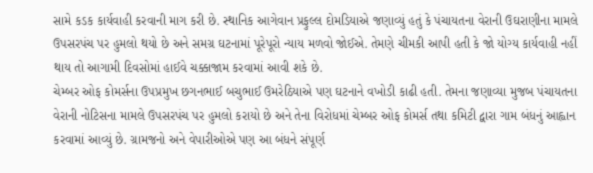સામે કડક કાર્યવાહી કરવાની માગ કરી છે. સ્થાનિક આગેવાન પ્રફુલ્લ દોમડિયાએ જણાવ્યું હતું કે પંચાયતના વેરાની ઉઘરાણીના મામલે ઉપસરપંચ પર હુમલો થયો છે અને સમગ્ર ઘટનામાં પૂરેપૂરો ન્યાય મળવો જોઈએ. તેમણે ચીમકી આપી હતી કે જો યોગ્ય કાર્યવાહી નહીં થાય તો આગામી દિવસોમાં હાઈવે ચક્કાજામ કરવામાં આવી શકે છે.
ચેમ્બર ઓફ કોમર્સના ઉપપ્રમુખ છગનભાઈ બચુભાઈ ઉમરેઠિયાએ પણ ઘટનાને વખોડી કાઢી હતી. તેમના જણાવ્યા મુજબ પંચાયતના વેરાની નોટિસના મામલે ઉપસરપંચ પર હુમલો કરાયો છે અને તેના વિરોધમાં ચેમ્બર ઓફ કોમર્સ તથા કમિટી દ્વારા ગામ બંધનું આહ્વાન કરવામાં આવ્યું છે. ગ્રામજનો અને વેપારીઓએ પણ આ બંધને સંપૂર્ણ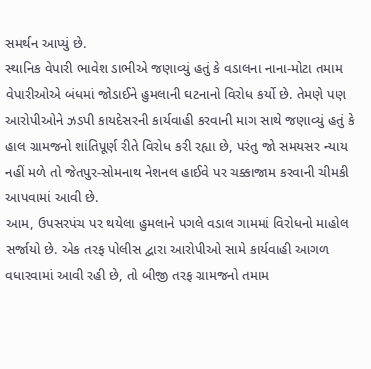સમર્થન આપ્યું છે.
સ્થાનિક વેપારી ભાવેશ ડાભીએ જણાવ્યું હતું કે વડાલના નાના-મોટા તમામ વેપારીઓએ બંધમાં જોડાઈને હુમલાની ઘટનાનો વિરોધ કર્યો છે. તેમણે પણ આરોપીઓને ઝડપી કાયદેસરની કાર્યવાહી કરવાની માગ સાથે જણાવ્યું હતું કે હાલ ગ્રામજનો શાંતિપૂર્ણ રીતે વિરોધ કરી રહ્યા છે, પરંતુ જો સમયસર ન્યાય નહીં મળે તો જેતપુર-સોમનાથ નેશનલ હાઈવે પર ચક્કાજામ કરવાની ચીમકી આપવામાં આવી છે.
આમ, ઉપસરપંચ પર થયેલા હુમલાને પગલે વડાલ ગામમાં વિરોધનો માહોલ સર્જાયો છે. એક તરફ પોલીસ દ્વારા આરોપીઓ સામે કાર્યવાહી આગળ વધારવામાં આવી રહી છે, તો બીજી તરફ ગ્રામજનો તમામ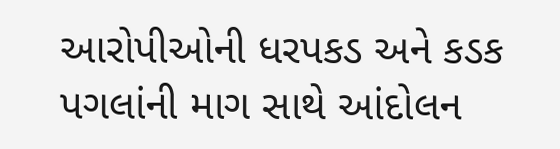આરોપીઓની ધરપકડ અને કડક પગલાંની માગ સાથે આંદોલન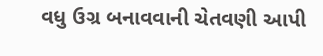વધુ ઉગ્ર બનાવવાની ચેતવણી આપી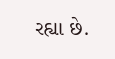રહ્યા છે.